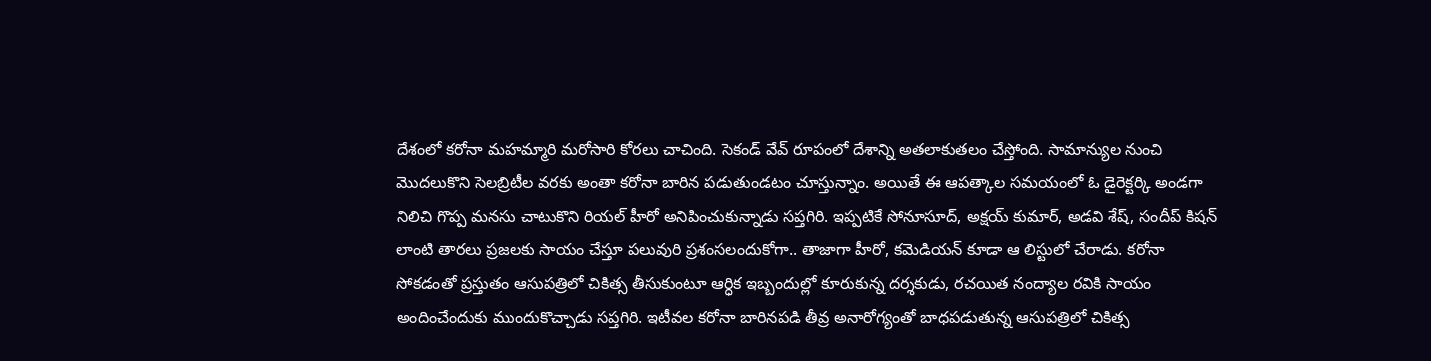దేశంలో కరోనా మహమ్మారి మరోసారి కోరలు చాచింది. సెకండ్ వేవ్ రూపంలో దేశాన్ని అతలాకుతలం చేస్తోంది. సామాన్యుల నుంచి మొదలుకొని సెలబ్రిటీల వరకు అంతా కరోనా బారిన పడుతుండటం చూస్తున్నాం. అయితే ఈ ఆపత్కాల సమయంలో ఓ డైరెక్టర్కి అండగా నిలిచి గొప్ప మనసు చాటుకొని రియల్ హీరో అనిపించుకున్నాడు సప్తగిరి. ఇప్పటికే సోనూసూద్, అక్షయ్ కుమార్, అడవి శేష్, సందీప్ కిషన్ లాంటి తారలు ప్రజలకు సాయం చేస్తూ పలువురి ప్రశంసలందుకోగా.. తాజాగా హీరో, కమెడియన్ కూడా ఆ లిస్టులో చేరాడు. కరోనా సోకడంతో ప్రస్తుతం ఆసుపత్రిలో చికిత్స తీసుకుంటూ ఆర్ధిక ఇబ్బందుల్లో కూరుకున్న దర్శకుడు, రచయిత నంద్యాల రవికి సాయం అందించేందుకు ముందుకొచ్చాడు సప్తగిరి. ఇటీవల కరోనా బారినపడి తీవ్ర అనారోగ్యంతో బాధపడుతున్న ఆసుపత్రిలో చికిత్స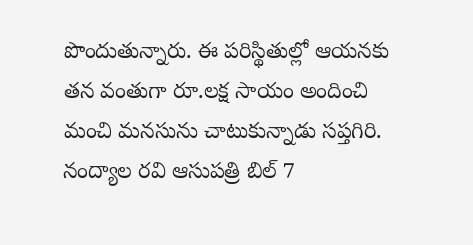పొందుతున్నారు. ఈ పరిస్థితుల్లో ఆయనకు తన వంతుగా రూ.లక్ష సాయం అందించి మంచి మనసును చాటుకున్నాడు సప్తగిరి. నంద్యాల రవి ఆసుపత్రి బిల్ 7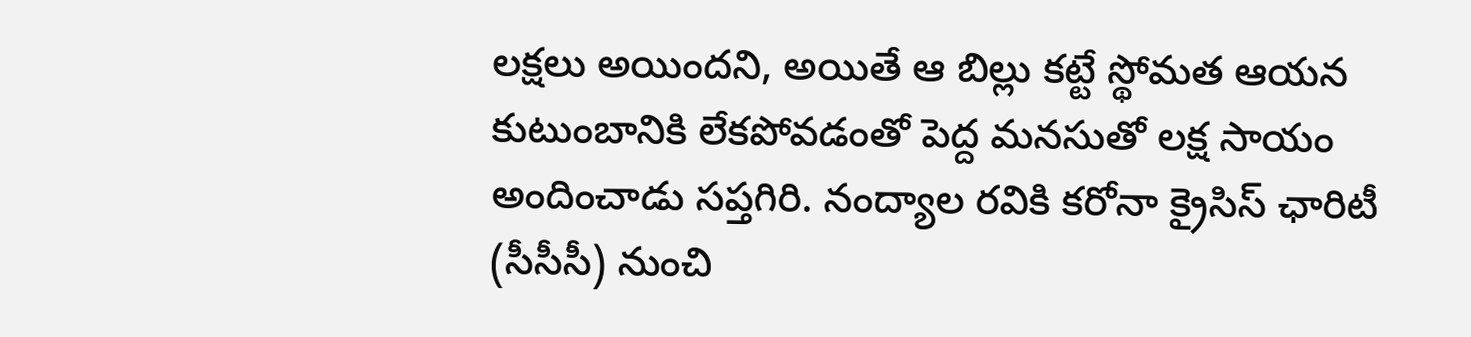లక్షలు అయిందని, అయితే ఆ బిల్లు కట్టే స్థోమత ఆయన కుటుంబానికి లేకపోవడంతో పెద్ద మనసుతో లక్ష సాయం అందించాడు సప్తగిరి. నంద్యాల రవికి కరోనా క్రైసిస్ ఛారిటీ (సీసీసీ) నుంచి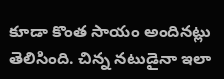కూడా కొంత సాయం అందినట్లు తెలిసింది. చిన్న నటుడైనా ఇలా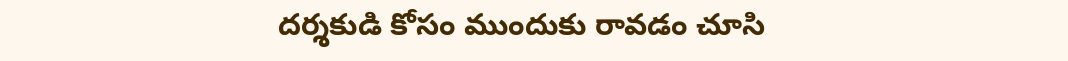దర్శకుడి కోసం ముందుకు రావడం చూసి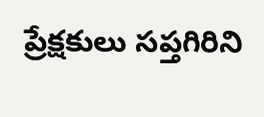ప్రేక్షకులు సప్తగిరిని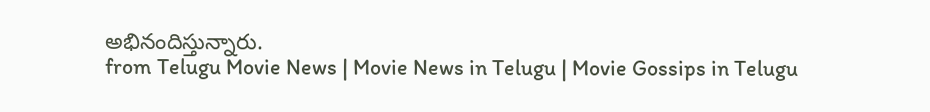అభినందిస్తున్నారు.
from Telugu Movie News | Movie News in Telugu | Movie Gossips in Telugu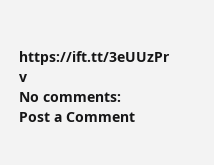https://ift.tt/3eUUzPr
v
No comments:
Post a Comment